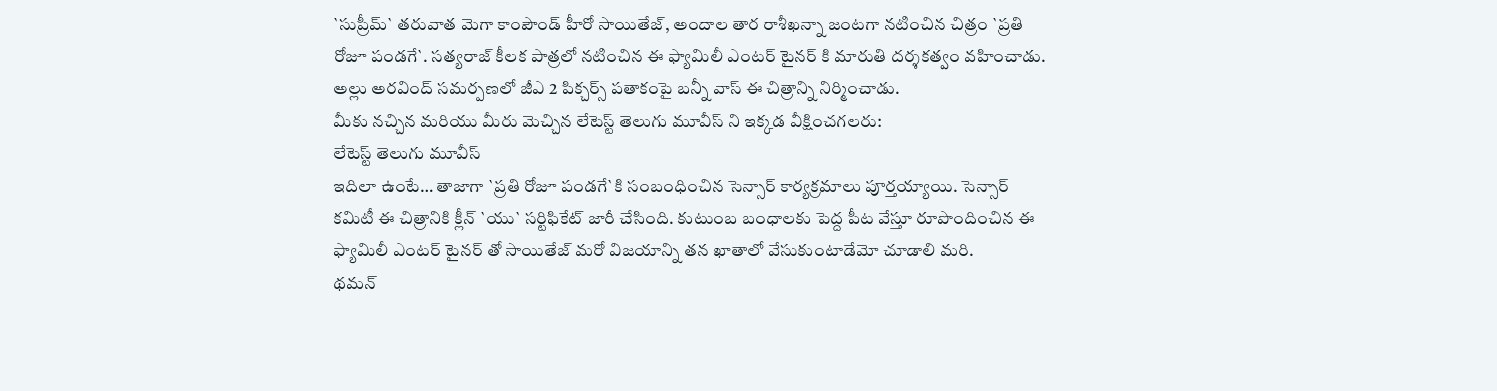`సుప్రీమ్` తరువాత మెగా కాంపౌండ్ హీరో సాయితేజ్, అందాల తార రాశీఖన్నా జంటగా నటించిన చిత్రం `ప్రతి రోజూ పండగే`. సత్యరాజ్ కీలక పాత్రలో నటించిన ఈ ఫ్యామిలీ ఎంటర్ టైనర్ కి మారుతి దర్శకత్వం వహించాడు. అల్లు అరవింద్ సమర్పణలో జీఎ 2 పిక్చర్స్ పతాకంపై బన్నీ వాస్ ఈ చిత్రాన్ని నిర్మించాడు.
మీకు నచ్చిన మరియు మీరు మెచ్చిన లేటెస్ట్ తెలుగు మూవీస్ ని ఇక్కడ వీక్షించగలరు:
లేటెస్ట్ తెలుగు మూవీస్
ఇదిలా ఉంటే… తాజాగా `ప్రతి రోజూ పండగే`కి సంబంధించిన సెన్సార్ కార్యక్రమాలు పూర్తయ్యాయి. సెన్సార్ కమిటీ ఈ చిత్రానికి క్లీన్ `యు` సర్టిఫికేట్ జారీ చేసింది. కుటుంబ బంధాలకు పెద్ద పీట వేస్తూ రూపొందించిన ఈ ఫ్యామిలీ ఎంటర్ టైనర్ తో సాయితేజ్ మరో విజయాన్ని తన ఖాతాలో వేసుకుంటాడేమో చూడాలి మరి.
థమన్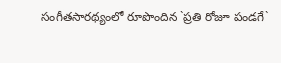సంగీతసారథ్యంలో రూపొందిన `ప్రతి రోజూ పండగే`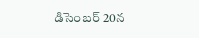డిసెంబర్ 20న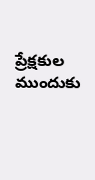ప్రేక్షకుల ముందుకు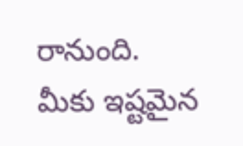రానుంది.
మీకు ఇష్టమైన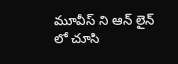మూవీస్ ని ఆన్ లైన్ లో చూసి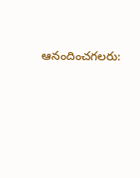ఆనందించగలరు: